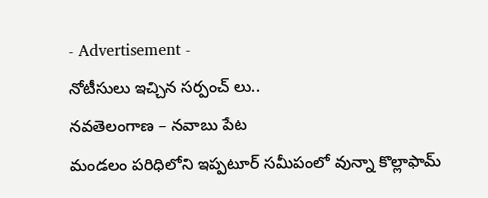- Advertisement -
నోటీసులు ఇచ్చిన సర్పంచ్ లు..
నవతెలంగాణ – నవాబు పేట
మండలం పరిధిలోని ఇప్పటూర్ సమీపంలో వున్నా కొల్లాఫామ్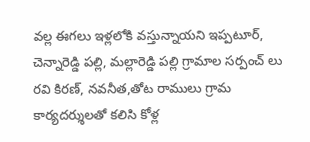వల్ల ఈగలు ఇళ్లలోకి వస్తున్నాయని ఇప్పటూర్, చెన్నారెడ్డి పల్లి, మల్లారెడ్డి పల్లి గ్రామాల సర్పంచ్ లు రవి కిరణ్, నవనీత,తోట రాములు గ్రామ కార్యదర్శులతో కలిసి కోళ్ల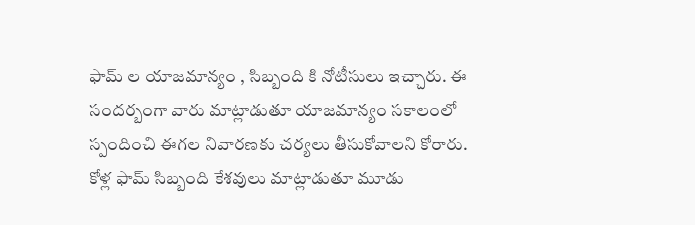ఫామ్ ల యాజమాన్యం , సిబ్బంది కి నోటీసులు ఇచ్చారు. ఈ సందర్బంగా వారు మాట్లాడుతూ యాజమాన్యం సకాలంలో స్పందించి ఈగల నివారణకు చర్యలు తీసుకోవాలని కోరారు. కోళ్ల ఫామ్ సిబ్బంది కేశవులు మాట్లాడుతూ మూడు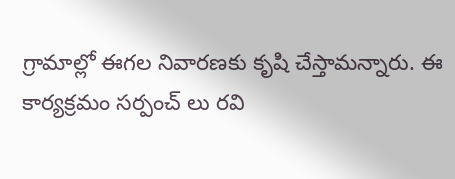గ్రామాల్లో ఈగల నివారణకు కృషి చేస్తామన్నారు. ఈ కార్యక్రమం సర్పంచ్ లు రవి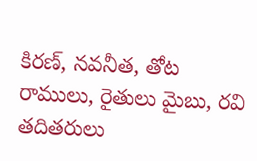కిరణ్, నవనీత, తోట రాములు, రైతులు మైబు, రవి తదితరులు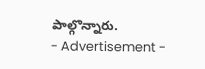పాల్గొన్నారు.
- Advertisement -